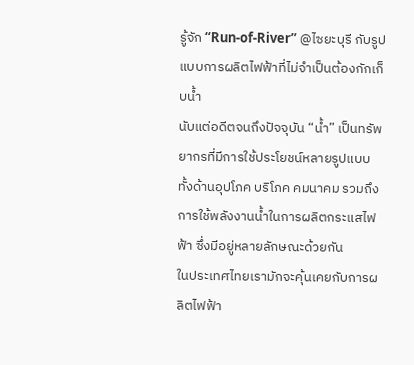รู้จัก “Run-of-River” @ไซยะบุรี กับรูปแบบการผลิตไฟฟ้าที่ไม่จำเป็นต้องกักเก็บน้ำ
นับแต่อดีตจนถึงปัจจุบัน “น้ำ” เป็นทรัพยากรที่มีการใช้ประโยชน์หลายรูปแบบ ทั้งด้านอุปโภค บริโภค คมนาคม รวมถึงการใช้พลังงานน้ำในการผลิตกระแสไฟฟ้า ซึ่งมีอยู่หลายลักษณะด้วยกัน
ในประเทศไทยเรามักจะคุ้นเคยกับการผลิตไฟฟ้า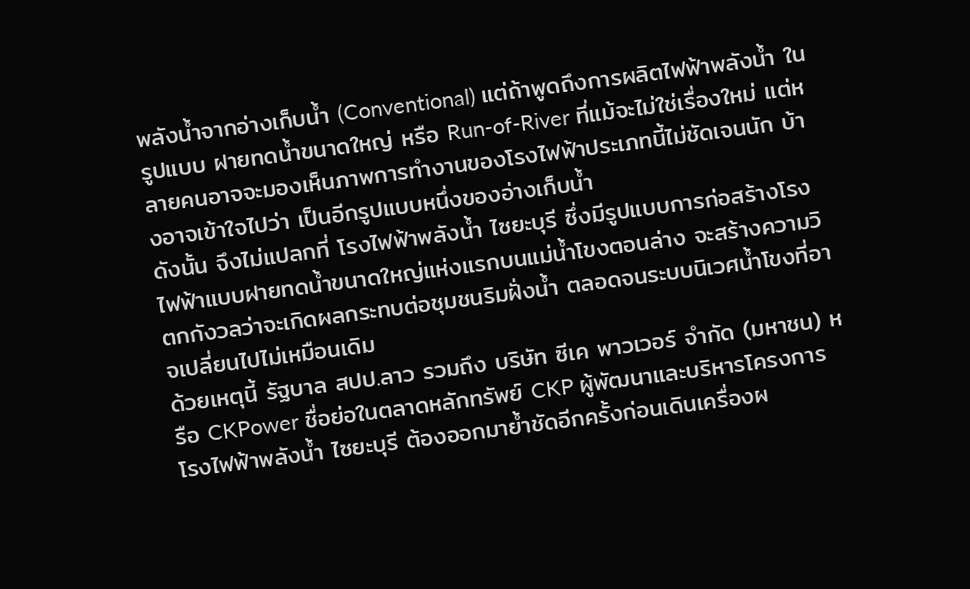พลังน้ำจากอ่างเก็บน้ำ (Conventional) แต่ถ้าพูดถึงการผลิตไฟฟ้าพลังน้ำ ในรูปแบบ ฝายทดน้ำขนาดใหญ่ หรือ Run-of-River ที่แม้จะไม่ใช่เรื่องใหม่ แต่หลายคนอาจจะมองเห็นภาพการทำงานของโรงไฟฟ้าประเภทนี้ไม่ชัดเจนนัก บ้างอาจเข้าใจไปว่า เป็นอีกรูปแบบหนึ่งของอ่างเก็บน้ำ
ดังนั้น จึงไม่แปลกที่ โรงไฟฟ้าพลังน้ำ ไซยะบุรี ซึ่งมีรูปแบบการก่อสร้างโรงไฟฟ้าแบบฝายทดน้ำขนาดใหญ่แห่งแรกบนแม่น้ำโขงตอนล่าง จะสร้างความวิตกกังวลว่าจะเกิดผลกระทบต่อชุมชนริมฝั่งน้ำ ตลอดจนระบบนิเวศน้ำโขงที่อาจเปลี่ยนไปไม่เหมือนเดิม
ด้วยเหตุนี้ รัฐบาล สปป.ลาว รวมถึง บริษัท ซีเค พาวเวอร์ จำกัด (มหาชน) หรือ CKPower ชื่อย่อในตลาดหลักทรัพย์ CKP ผู้พัฒนาและบริหารโครงการโรงไฟฟ้าพลังน้ำ ไซยะบุรี ต้องออกมาย้ำชัดอีกครั้งก่อนเดินเครื่องผ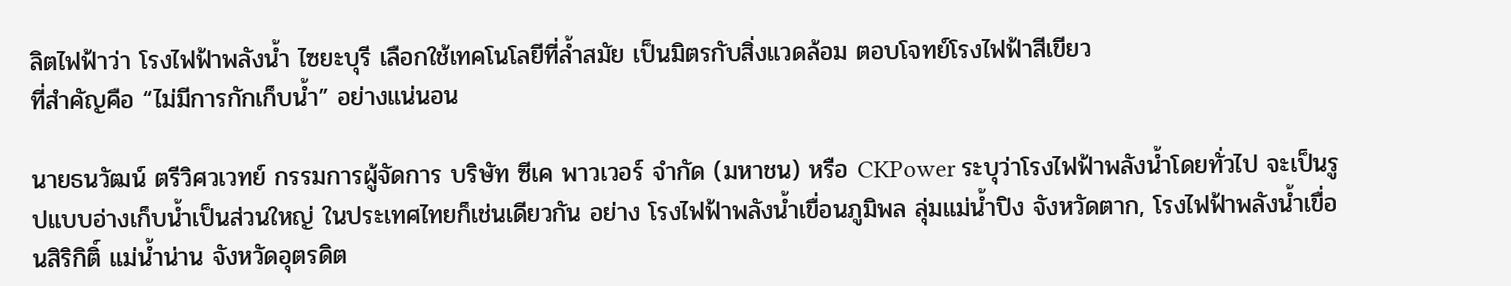ลิตไฟฟ้าว่า โรงไฟฟ้าพลังน้ำ ไซยะบุรี เลือกใช้เทคโนโลยีที่ล้ำสมัย เป็นมิตรกับสิ่งแวดล้อม ตอบโจทย์โรงไฟฟ้าสีเขียว
ที่สำคัญคือ “ไม่มีการกักเก็บน้ำ” อย่างแน่นอน

นายธนวัฒน์ ตรีวิศวเวทย์ กรรมการผู้จัดการ บริษัท ซีเค พาวเวอร์ จำกัด (มหาชน) หรือ CKPower ระบุว่าโรงไฟฟ้าพลังน้ำโดยทั่วไป จะเป็นรูปแบบอ่างเก็บน้ำเป็นส่วนใหญ่ ในประเทศไทยก็เช่นเดียวกัน อย่าง โรงไฟฟ้าพลังน้ำเขื่อนภูมิพล ลุ่มแม่น้ำปิง จังหวัดตาก, โรงไฟฟ้าพลังน้ำเขื่อนสิริกิติ์ แม่น้ำน่าน จังหวัดอุตรดิต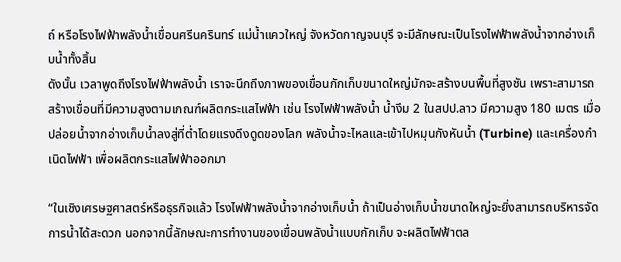ถ์ หรือโรงไฟฟ้าพลังน้ำเขื่อนศรีนครินทร์ แม่น้ำแควใหญ่ จังหวัดกาญจนบุรี จะมีลักษณะเป็นโรงไฟฟ้าพลังน้ำจากอ่างเก็บน้ำทั้งสิ้น
ดังนั้น เวลาพูดถึงโรงไฟฟ้าพลังน้ำ เราจะนึกถึงภาพของเขื่อนกักเก็บขนาดใหญ่มักจะสร้างบนพื้นที่สูงชัน เพราะสามารถสร้างเขื่อนที่มีความสูงตามเกณฑ์ผลิตกระแสไฟฟ้า เช่น โรงไฟฟ้าพลังน้ำ น้ำงึม 2 ในสปป.ลาว มีความสูง 180 เมตร เมื่อปล่อยน้ำจากอ่างเก็บน้ำลงสู่ที่ต่ำโดยแรงดึงดูดของโลก พลังน้ำจะไหลและเข้าไปหมุนกังหันน้ำ (Turbine) และเครื่องกำเนิดไฟฟ้า เพื่อผลิตกระแสไฟฟ้าออกมา

“ในเชิงเศรษฐศาสตร์หรือธุรกิจแล้ว โรงไฟฟ้าพลังน้ำจากอ่างเก็บน้ำ ถ้าเป็นอ่างเก็บน้ำขนาดใหญ่จะยิ่งสามารถบริหารจัดการน้ำได้สะดวก นอกจากนี้ลักษณะการทำงานของเขื่อนพลังน้ำแบบกักเก็บ จะผลิตไฟฟ้าตล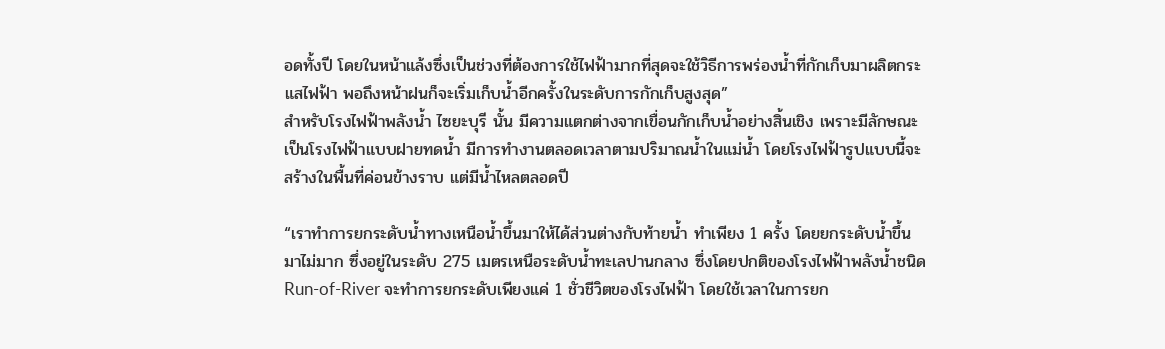อดทั้งปี โดยในหน้าแล้งซึ่งเป็นช่วงที่ต้องการใช้ไฟฟ้ามากที่สุดจะใช้วิธีการพร่องน้ำที่กักเก็บมาผลิตกระแสไฟฟ้า พอถึงหน้าฝนก็จะเริ่มเก็บน้ำอีกครั้งในระดับการกักเก็บสูงสุด”
สำหรับโรงไฟฟ้าพลังน้ำ ไซยะบุรี นั้น มีความแตกต่างจากเขื่อนกักเก็บน้ำอย่างสิ้นเชิง เพราะมีลักษณะเป็นโรงไฟฟ้าแบบฝายทดน้ำ มีการทำงานตลอดเวลาตามปริมาณน้ำในแม่น้ำ โดยโรงไฟฟ้ารูปแบบนี้จะสร้างในพื้นที่ค่อนข้างราบ แต่มีน้ำไหลตลอดปี

“เราทำการยกระดับน้ำทางเหนือน้ำขึ้นมาให้ได้ส่วนต่างกับท้ายน้ำ ทำเพียง 1 ครั้ง โดยยกระดับน้ำขึ้นมาไม่มาก ซึ่งอยู่ในระดับ 275 เมตรเหนือระดับน้ำทะเลปานกลาง ซึ่งโดยปกติของโรงไฟฟ้าพลังน้ำชนิด Run-of-River จะทำการยกระดับเพียงแค่ 1 ชั่วชีวิตของโรงไฟฟ้า โดยใช้เวลาในการยก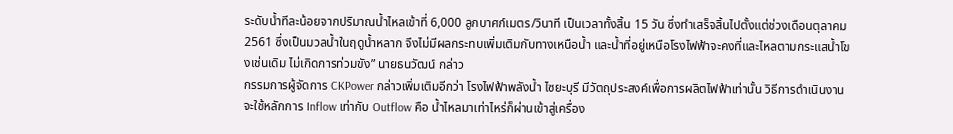ระดับน้ำทีละน้อยจากปริมาณน้ำไหลเข้าที่ 6,000 ลูกบาศก์เมตร/วินาที เป็นเวลาทั้งสิ้น 15 วัน ซึ่งทำเสร็จสิ้นไปตั้งแต่ช่วงเดือนตุลาคม 2561 ซึ่งเป็นมวลน้ำในฤดูน้ำหลาก จึงไม่มีผลกระทบเพิ่มเติมกับทางเหนือน้ำ และน้ำที่อยู่เหนือโรงไฟฟ้าจะคงที่และไหลตามกระแสน้ำโขงเช่นเดิม ไม่เกิดการท่วมขัง” นายธนวัฒน์ กล่าว
กรรมการผู้จัดการ CKPower กล่าวเพิ่มเติมอีกว่า โรงไฟฟ้าพลังน้ำ ไซยะบุรี มีวัตถุประสงค์เพื่อการผลิตไฟฟ้าเท่านั้น วิธีการดำเนินงานจะใช้หลักการ Inflow เท่ากับ Outflow คือ น้ำไหลมาเท่าไหร่ก็ผ่านเข้าสู่เครื่อง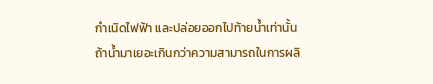กำเนิดไฟฟ้า และปล่อยออกไปท้ายน้ำเท่านั้น ถ้าน้ำมาเยอะเกินกว่าความสามารถในการผลิ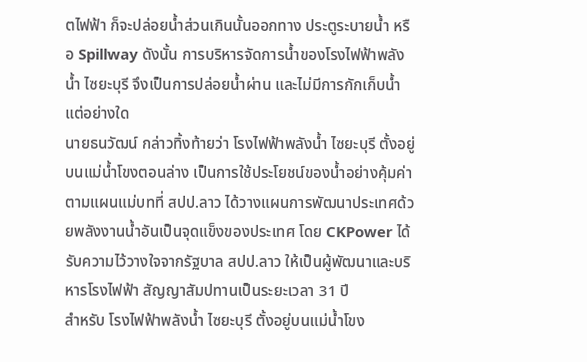ตไฟฟ้า ก็จะปล่อยน้ำส่วนเกินนั้นออกทาง ประตูระบายน้ำ หรือ Spillway ดังนั้น การบริหารจัดการน้ำของโรงไฟฟ้าพลังน้ำ ไซยะบุรี จึงเป็นการปล่อยน้ำผ่าน และไม่มีการกักเก็บน้ำแต่อย่างใด
นายธนวัฒน์ กล่าวทิ้งท้ายว่า โรงไฟฟ้าพลังน้ำ ไซยะบุรี ตั้งอยู่บนแม่น้ำโขงตอนล่าง เป็นการใช้ประโยชน์ของน้ำอย่างคุ้มค่าตามแผนแม่บทที่ สปป.ลาว ได้วางแผนการพัฒนาประเทศด้วยพลังงานน้ำอันเป็นจุดแข็งของประเทศ โดย CKPower ได้รับความไว้วางใจจากรัฐบาล สปป.ลาว ให้เป็นผู้พัฒนาและบริหารโรงไฟฟ้า สัญญาสัมปทานเป็นระยะเวลา 31 ปี
สำหรับ โรงไฟฟ้าพลังน้ำ ไซยะบุรี ตั้งอยู่บนแม่น้ำโขง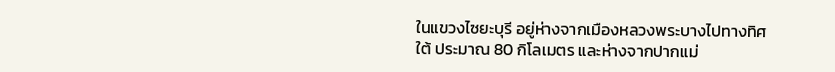ในแขวงไซยะบุรี อยู่ห่างจากเมืองหลวงพระบางไปทางทิศใต้ ประมาณ 80 กิโลเมตร และห่างจากปากแม่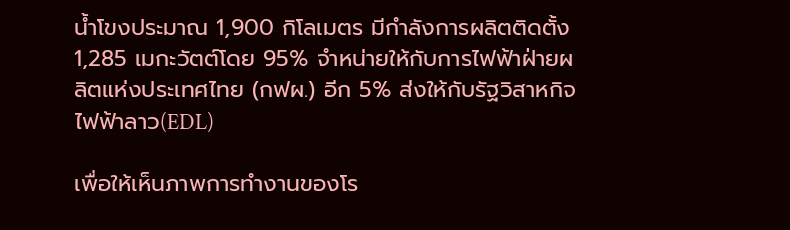น้ำโขงประมาณ 1,900 กิโลเมตร มีกำลังการผลิตติดตั้ง 1,285 เมกะวัตต์โดย 95% จำหน่ายให้กับการไฟฟ้าฝ่ายผลิตแห่งประเทศไทย (กฟผ.) อีก 5% ส่งให้กับรัฐวิสาหกิจไฟฟ้าลาว(EDL)

เพื่อให้เห็นภาพการทำงานของโร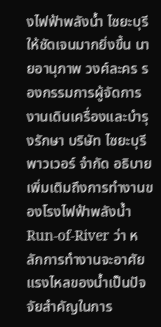งไฟฟ้าพลังน้ำ ไซยะบุรี ให้ชัดเจนมากยิ่งขึ้น นายอานุภาพ วงศ์ละคร รองกรรมการผู้จัดการ งานเดินเครื่องและบำรุงรักษา บริษัท ไซยะบุรี พาวเวอร์ จำกัด อธิบายเพิ่มเติมถึงการทำงานของโรงไฟฟ้าพลังน้ำ Run-of-River ว่า หลักการทำงานจะอาศัยแรงไหลของน้ำเป็นปัจจัยสำคัญในการ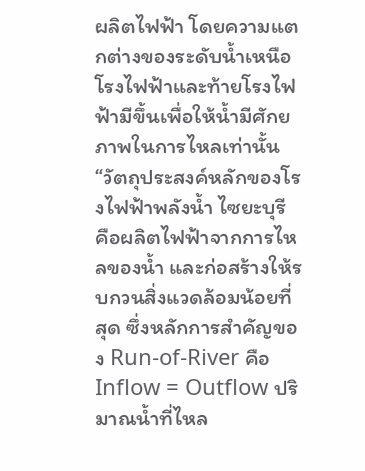ผลิตไฟฟ้า โดยความแตกต่างของระดับน้ำเหนือโรงไฟฟ้าและท้ายโรงไฟฟ้ามีขึ้นเพื่อให้น้ำมีศักยภาพในการไหลเท่านั้น
“วัตถุประสงค์หลักของโรงไฟฟ้าพลังน้ำ ไซยะบุรี คือผลิตไฟฟ้าจากการไหลของน้ำ และก่อสร้างให้รบกวนสิ่งแวดล้อมน้อยที่สุด ซึ่งหลักการสำคัญของ Run-of-River คือ Inflow = Outflow ปริมาณน้ำที่ไหล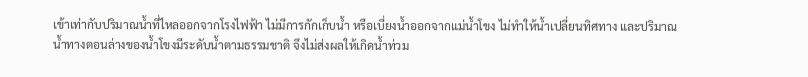เข้าเท่ากับปริมาณน้ำที่ไหลออกจากโรงไฟฟ้า ไม่มีการกักเก็บน้ำ หรือเบี่ยงน้ำออกจากแม่น้ำโขง ไม่ทำให้น้ำเปลี่ยนทิศทาง และปริมาณน้ำทางตอนล่างของน้ำโขงมีระดับน้ำตามธรรมชาติ จึงไม่ส่งผลให้เกิดน้ำท่วม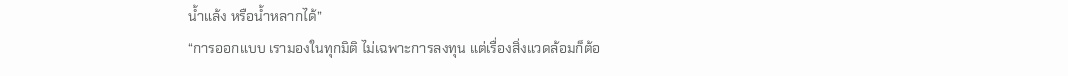น้ำแล้ง หรือน้ำหลากได้”
“การออกแบบ เรามองในทุกมิติ ไม่เฉพาะการลงทุน แต่เรื่องสิ่งแวดล้อมก็ต้อ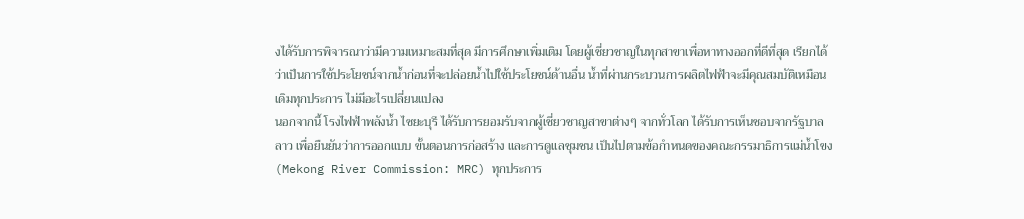งได้รับการพิจารณาว่ามีความเหมาะสมที่สุด มีการศึกษาเพิ่มเติม โดยผู้เชี่ยวชาญในทุกสาขาเพื่อหาทางออกที่ดีที่สุด เรียกได้ว่าเป็นการใช้ประโยชน์จากน้ำก่อนที่จะปล่อยน้ำไปใช้ประโยชน์ด้านอื่น น้ำที่ผ่านกระบวนการผลิตไฟฟ้าจะมีคุณสมบัติเหมือนเดิมทุกประการ ไม่มีอะไรเปลี่ยนแปลง
นอกจากนี้ โรงไฟฟ้าพลังน้ำ ไซยะบุรี ได้รับการยอมรับจากผู้เชี่ยวชาญสาขาต่างๆ จากทั่วโลก ได้รับการเห็นชอบจากรัฐบาลลาว เพื่อยืนยันว่าการออกแบบ ขั้นตอนการก่อสร้าง และการดูแลชุมชน เป็นไปตามข้อกำหนดของคณะกรรมาธิการแม่น้ำโขง (Mekong River Commission: MRC) ทุกประการ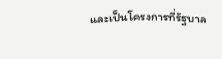และเป็นโครงการที่รัฐบาล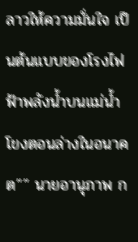ลาวให้ความมั่นใจ เป็นต้นแบบของโรงไฟฟ้าพลังน้ำบนแม่น้ำโขงตอนล่างในอนาคต”” นายอานุภาพ ก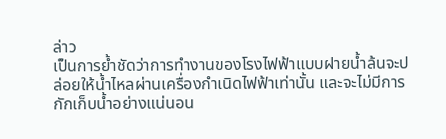ล่าว
เป็นการย้ำชัดว่าการทำงานของโรงไฟฟ้าแบบฝายน้ำล้นจะปล่อยให้น้ำไหลผ่านเครื่องกำเนิดไฟฟ้าเท่านั้น และจะไม่มีการกักเก็บน้ำอย่างแน่นอน